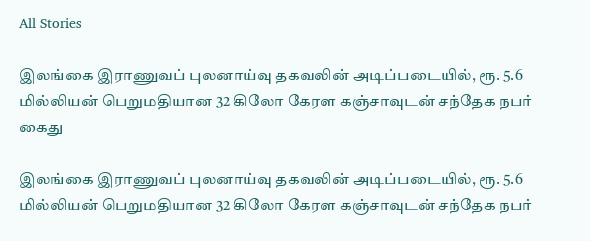All Stories

இலங்கை இராணுவப் புலனாய்வு தகவலின் அடிப்படையில், ரூ. 5.6 மில்லியன் பெறுமதியான 32 கிலோ கேரள கஞ்சாவுடன் சந்தேக நபர் கைது

இலங்கை இராணுவப் புலனாய்வு தகவலின் அடிப்படையில், ரூ. 5.6 மில்லியன் பெறுமதியான 32 கிலோ கேரள கஞ்சாவுடன் சந்தேக நபர்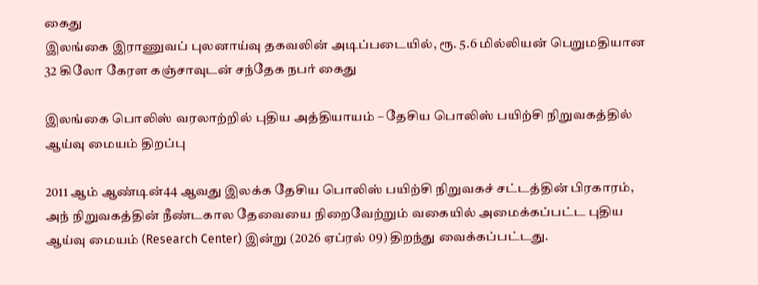கைது
இலங்கை இராணுவப் புலனாய்வு தகவலின் அடிப்படையில், ரூ. 5.6 மில்லியன் பெறுமதியான 32 கிலோ கேரள கஞ்சாவுடன் சந்தேக நபர் கைது

இலங்கை பொலிஸ் வரலாற்றில் புதிய அத்தியாயம் – தேசிய பொலிஸ் பயிற்சி நிறுவகத்தில் ஆய்வு மையம் திறப்பு

2011 ஆம் ஆண்டின்44 ஆவது இலக்க தேசிய பொலிஸ் பயிற்சி நிறுவகச் சட்டத்தின் பிரகாரம், அந் நிறுவகத்தின் நீண்டகால தேவையை நிறைவேற்றும் வகையில் அமைக்கப்பட்ட புதிய ஆய்வு மையம் (Research Center) இன்று (2026 ஏப்ரல் 09) திறந்து வைக்கப்பட்டது.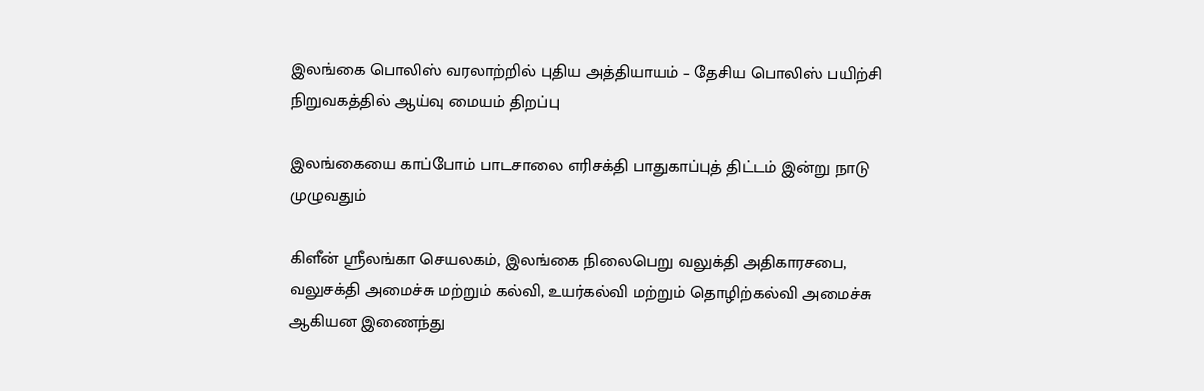இலங்கை பொலிஸ் வரலாற்றில் புதிய அத்தியாயம் – தேசிய பொலிஸ் பயிற்சி நிறுவகத்தில் ஆய்வு மையம் திறப்பு

இலங்கையை காப்போம் பாடசாலை எரிசக்தி பாதுகாப்புத் திட்டம் இன்று நாடு முழுவதும்

கிளீன் ஸ்ரீலங்கா செயலகம், இலங்கை நிலைபெறு வலுக்தி அதிகாரசபை, வலுசக்தி அமைச்சு மற்றும் கல்வி, உயர்கல்வி மற்றும் தொழிற்கல்வி அமைச்சு ஆகியன இணைந்து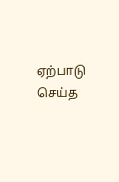ஏற்பாடு செய்த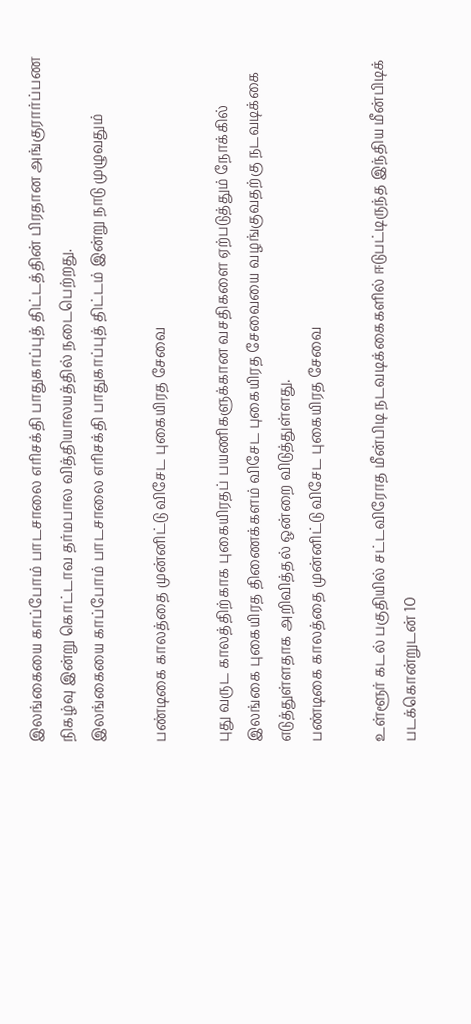இலங்கையை காப்போம் பாடசாலை எரிசக்தி பாதுகாப்புத் திட்டத்தின் பிரதான அங்குரார்ப்பண நிகழ்வு இன்று கொட்டாவ தர்மபால வித்தியாலயத்தில் நடைபெற்றது.
இலங்கையை காப்போம் பாடசாலை எரிசக்தி பாதுகாப்புத் திட்டம் இன்று நாடு முழுவதும்

பண்டிகை காலத்தை முன்னிட்டு விசேட புகையிரத சேவை

புது வருட காலத்திற்காக புகையிரதப் பயணிகளுக்கான வசதிகளை ஏற்படுத்தும் நோக்கில் இலங்கை புகையிரத திணைக்களம் விசேட புகையிரத சேவையை வழங்குவதற்கு நடவடிக்கை எடுத்துள்ளதாக அறிவித்தல் ஒன்றை விடுத்துள்ளது.
பண்டிகை காலத்தை முன்னிட்டு விசேட புகையிரத சேவை

உள்ளூர் கடல் பகுதியில் சட்டவிரோத மீன்பிடி நடவடிக்கைகளில் ஈடுபட்டிருந்த இந்திய மீன்பிடிக் படக்கொன்றுடன் 10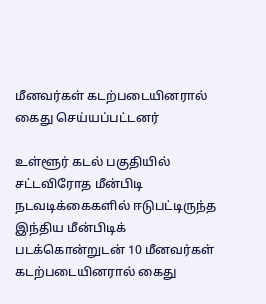மீனவர்கள் கடற்படையினரால் கைது செய்யப்பட்டனர்

உள்ளூர் கடல் பகுதியில் சட்டவிரோத மீன்பிடி நடவடிக்கைகளில் ஈடுபட்டிருந்த இந்திய மீன்பிடிக் படக்கொன்றுடன் 10 மீனவர்கள் கடற்படையினரால் கைது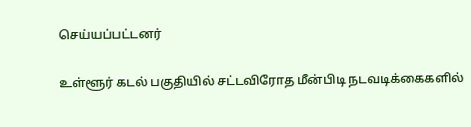செய்யப்பட்டனர்

உள்ளூர் கடல் பகுதியில் சட்டவிரோத மீன்பிடி நடவடிக்கைகளில்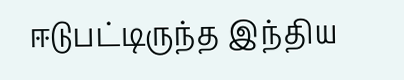ஈடுபட்டிருந்த இந்திய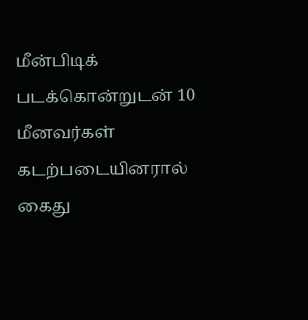மீன்பிடிக் படக்கொன்றுடன் 10 மீனவர்கள் கடற்படையினரால் கைது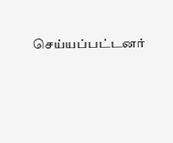செய்யப்பட்டனர்